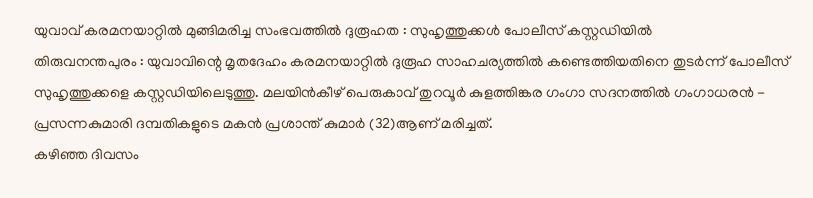യുവാവ് കരമനയാറ്റിൽ മുങ്ങിമരിച്ച സംഭവത്തിൽ ദുരൂഹത : സുഹൃത്തുക്കൾ പോലീസ് കസ്റ്റഡിയിൽ
തിരുവനന്തപുരം : യുവാവിന്റെ മൃതദേഹം കരമനയാറ്റിൽ ദുരൂഹ സാഹചര്യത്തിൽ കണ്ടെത്തിയതിനെ തുടർന്ന് പോലീസ് സുഹൃത്തുക്കളെ കസ്റ്റഡിയിലെടുത്തു. മലയിൻകീഴ് പെരുകാവ് തുറവൂർ കുളത്തിങ്കര ഗംഗാ സദനത്തിൽ ഗംഗാധരൻ - പ്രസന്നകുമാരി ദമ്പതികളുടെ മകൻ പ്രശാന്ത് കുമാർ (32)ആണ് മരിച്ചത്.
കഴിഞ്ഞ ദിവസം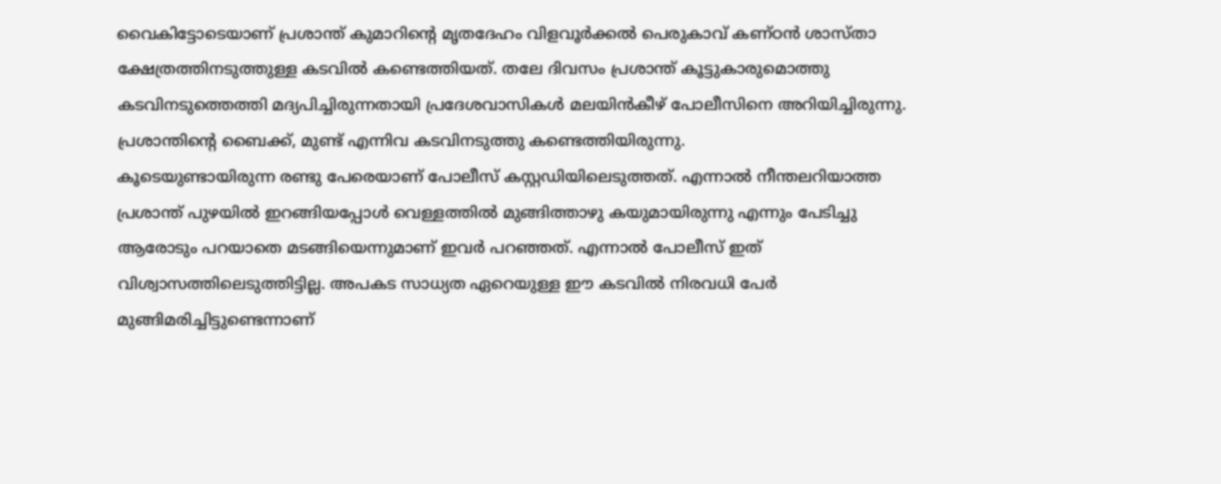വൈകിട്ടോടെയാണ് പ്രശാന്ത് കുമാറിന്റെ മൃതദേഹം വിളവൂർക്കൽ പെരുകാവ് കണ്ഠൻ ശാസ്താ ക്ഷേത്രത്തിനടുത്തുള്ള കടവിൽ കണ്ടെത്തിയത്. തലേ ദിവസം പ്രശാന്ത് കൂട്ടുകാരുമൊത്തു കടവിനടുത്തെത്തി മദ്യപിച്ചിരുന്നതായി പ്രദേശവാസികൾ മലയിൻകീഴ് പോലീസിനെ അറിയിച്ചിരുന്നു. പ്രശാന്തിന്റെ ബൈക്ക്, മുണ്ട് എന്നിവ കടവിനടുത്തു കണ്ടെത്തിയിരുന്നു.
കൂടെയുണ്ടായിരുന്ന രണ്ടു പേരെയാണ് പോലീസ് കസ്റ്റഡിയിലെടുത്തത്. എന്നാൽ നീന്തലറിയാത്ത പ്രശാന്ത് പുഴയിൽ ഇറങ്ങിയപ്പോൾ വെള്ളത്തിൽ മുങ്ങിത്താഴു കയുമായിരുന്നു എന്നും പേടിച്ചു ആരോടും പറയാതെ മടങ്ങിയെന്നുമാണ് ഇവർ പറഞ്ഞത്. എന്നാൽ പോലീസ് ഇത് വിശ്വാസത്തിലെടുത്തിട്ടില്ല. അപകട സാധ്യത ഏറെയുള്ള ഈ കടവിൽ നിരവധി പേർ മുങ്ങിമരിച്ചിട്ടുണ്ടെന്നാണ്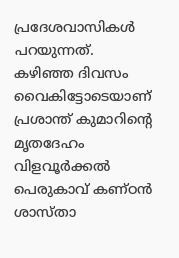പ്രദേശവാസികൾ പറയുന്നത്.
കഴിഞ്ഞ ദിവസം വൈകിട്ടോടെയാണ് പ്രശാന്ത് കുമാറിന്റെ മൃതദേഹം വിളവൂർക്കൽ പെരുകാവ് കണ്ഠൻ ശാസ്താ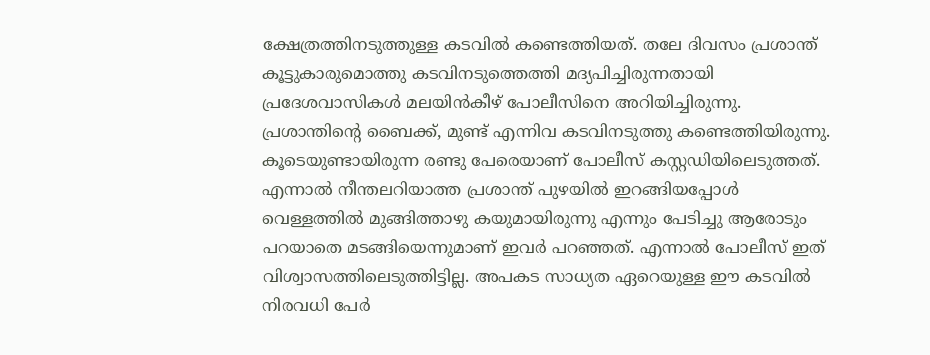ക്ഷേത്രത്തിനടുത്തുള്ള കടവിൽ കണ്ടെത്തിയത്. തലേ ദിവസം പ്രശാന്ത് കൂട്ടുകാരുമൊത്തു കടവിനടുത്തെത്തി മദ്യപിച്ചിരുന്നതായി പ്രദേശവാസികൾ മലയിൻകീഴ് പോലീസിനെ അറിയിച്ചിരുന്നു. പ്രശാന്തിന്റെ ബൈക്ക്, മുണ്ട് എന്നിവ കടവിനടുത്തു കണ്ടെത്തിയിരുന്നു.
കൂടെയുണ്ടായിരുന്ന രണ്ടു പേരെയാണ് പോലീസ് കസ്റ്റഡിയിലെടുത്തത്. എന്നാൽ നീന്തലറിയാത്ത പ്രശാന്ത് പുഴയിൽ ഇറങ്ങിയപ്പോൾ വെള്ളത്തിൽ മുങ്ങിത്താഴു കയുമായിരുന്നു എന്നും പേടിച്ചു ആരോടും പറയാതെ മടങ്ങിയെന്നുമാണ് ഇവർ പറഞ്ഞത്. എന്നാൽ പോലീസ് ഇത് വിശ്വാസത്തിലെടുത്തിട്ടില്ല. അപകട സാധ്യത ഏറെയുള്ള ഈ കടവിൽ നിരവധി പേർ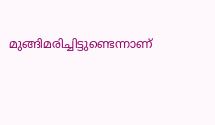മുങ്ങിമരിച്ചിട്ടുണ്ടെന്നാണ്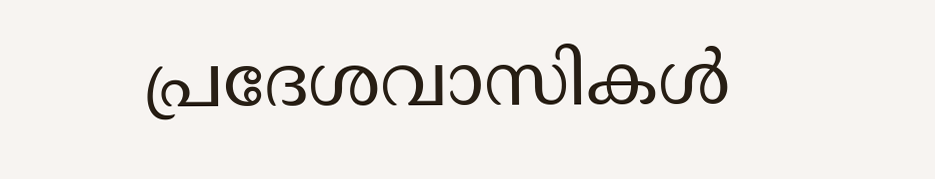പ്രദേശവാസികൾ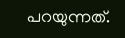പറയുന്നത്.